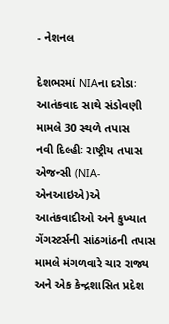- નેશનલ

દેશભરમાં NIAના દરોડાઃ આતંકવાદ સાથે સંડોવણી મામલે 30 સ્થળે તપાસ
નવી દિલ્હીઃ રાષ્ટ્રીય તપાસ એજન્સી (NIA-એનઆઇએ)એ આતંકવાદીઓ અને કુખ્યાત ગેંગસ્ટર્સની સાંઠગાંઠની તપાસ મામલે મંગળવારે ચાર રાજ્ય અને એક કેન્દ્રશાસિત પ્રદેશ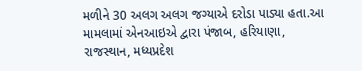મળીને 30 અલગ અલગ જગ્યાએ દરોડા પાડ્યા હતા.આ મામલામાં એનઆઇએ દ્વારા પંજાબ, હરિયાણા, રાજસ્થાન, મધ્યપ્રદેશ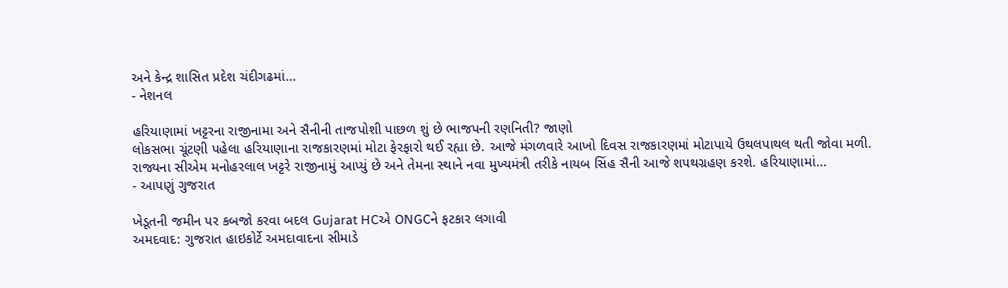અને કેન્દ્ર શાસિત પ્રદેશ ચંદીગઢમાં…
- નેશનલ

હરિયાણામાં ખટ્ટરના રાજીનામા અને સૈનીની તાજપોશી પાછળ શું છે ભાજપની રણનિતી? જાણો
લોકસભા ચૂંટણી પહેલા હરિયાણાના રાજકારણમાં મોટા ફેરફારો થઈ રહ્યા છે. આજે મંગળવારે આખો દિવસ રાજકારણમાં મોટાપાયે ઉથલપાથલ થતી જોવા મળી. રાજ્યના સીએમ મનોહરલાલ ખટ્ટરે રાજીનામું આપ્યું છે અને તેમના સ્થાને નવા મુખ્યમંત્રી તરીકે નાયબ સિંહ સૈની આજે શપથગ્રહણ કરશે. હરિયાણામાં…
- આપણું ગુજરાત

ખેડૂતની જમીન પર કબજો કરવા બદલ Gujarat HCએ ONGCને ફટકાર લગાવી
અમદવાદ: ગુજરાત હાઇકોર્ટે અમદાવાદના સીમાડે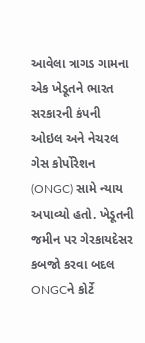આવેલા ત્રાગડ ગામના એક ખેડૂતને ભારત સરકારની કંપની ઓઇલ અને નેચરલ ગેસ કોર્પોરેશન (ONGC) સામે ન્યાય અપાવ્યો હતો. ખેડૂતની જમીન પર ગેરકાયદેસર કબજો કરવા બદલ ONGCને કોર્ટે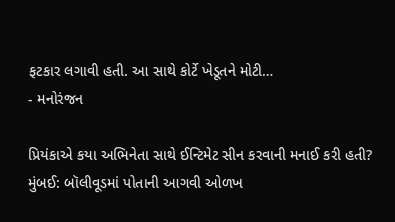ફટકાર લગાવી હતી. આ સાથે કોર્ટે ખેડૂતને મોટી…
- મનોરંજન

પ્રિયંકાએ કયા અભિનેતા સાથે ઈન્ટિમેટ સીન કરવાની મનાઈ કરી હતી?
મુંબઈ: બૉલીવૂડમાં પોતાની આગવી ઓળખ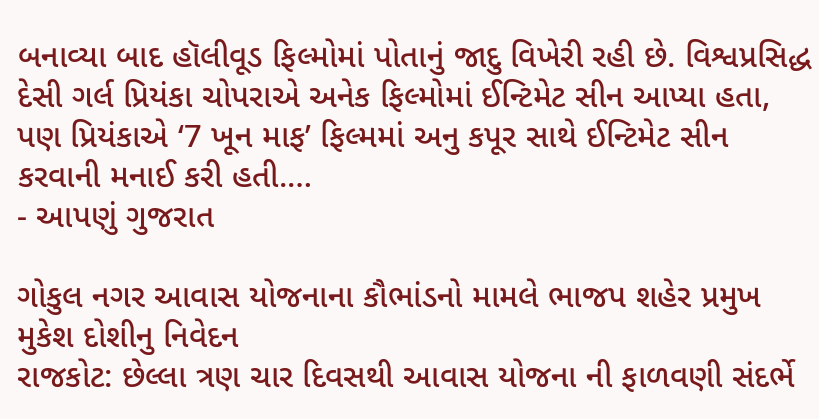બનાવ્યા બાદ હૉલીવૂડ ફિલ્મોમાં પોતાનું જાદુ વિખેરી રહી છે. વિશ્વપ્રસિદ્ધ દેસી ગર્લ પ્રિયંકા ચોપરાએ અનેક ફિલ્મોમાં ઈન્ટિમેટ સીન આપ્યા હતા, પણ પ્રિયંકાએ ‘7 ખૂન માફ’ ફિલ્મમાં અનુ કપૂર સાથે ઈન્ટિમેટ સીન કરવાની મનાઈ કરી હતી.…
- આપણું ગુજરાત

ગોકુલ નગર આવાસ યોજનાના કૌભાંડનો મામલે ભાજપ શહેર પ્રમુખ મુકેશ દોશીનુ નિવેદન
રાજકોટ: છેલ્લા ત્રણ ચાર દિવસથી આવાસ યોજના ની ફાળવણી સંદર્ભે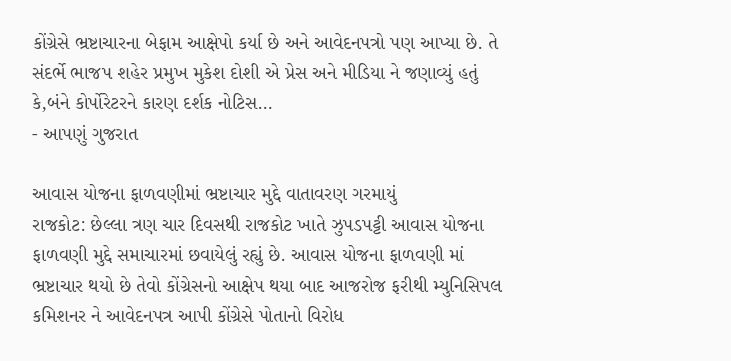કોંગ્રેસે ભ્રષ્ટાચારના બેફામ આક્ષેપો કર્યા છે અને આવેદનપત્રો પણ આપ્યા છે. તે સંદર્ભે ભાજપ શહેર પ્રમુખ મુકેશ દોશી એ પ્રેસ અને મીડિયા ને જણાવ્યું હતું કે,બંને કોર્પોરેટરને કારણ દર્શક નોટિસ…
- આપણું ગુજરાત

આવાસ યોજના ફાળવણીમાં ભ્રષ્ટાચાર મુદ્દે વાતાવરણ ગરમાયું
રાજકોટ: છેલ્લા ત્રણ ચાર દિવસથી રાજકોટ ખાતે ઝુપડપટ્ટી આવાસ યોજના ફાળવણી મુદ્દે સમાચારમાં છવાયેલું રહ્યું છે. આવાસ યોજના ફાળવણી માં ભ્રષ્ટાચાર થયો છે તેવો કોંગ્રેસનો આક્ષેપ થયા બાદ આજરોજ ફરીથી મ્યુનિસિપલ કમિશનર ને આવેદનપત્ર આપી કોંગ્રેસે પોતાનો વિરોધ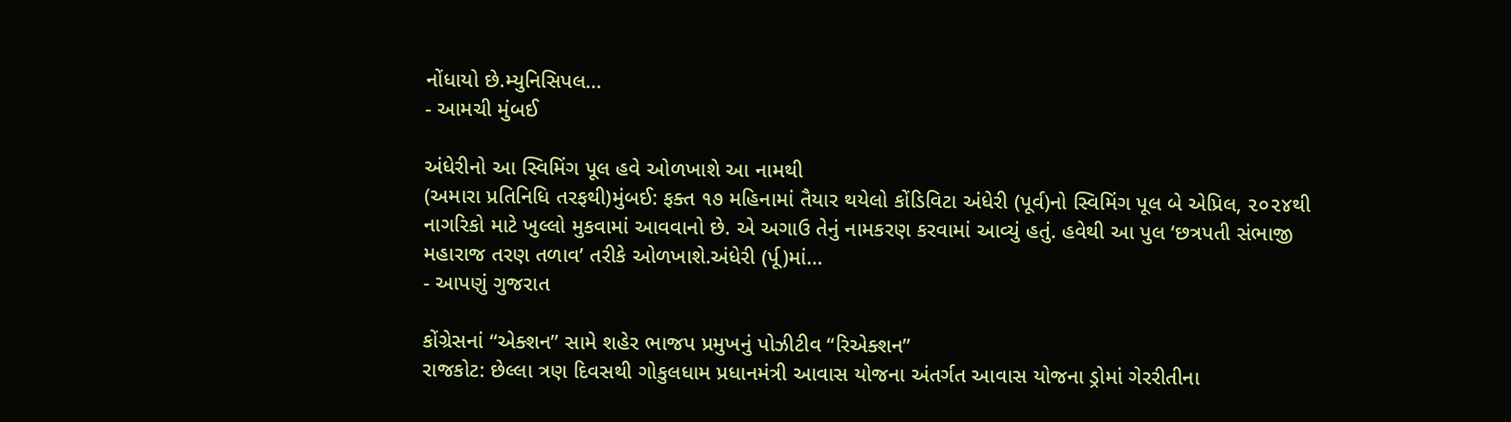નોંધાયો છે.મ્યુનિસિપલ…
- આમચી મુંબઈ

અંધેરીનો આ સ્વિમિંગ પૂલ હવે ઓળખાશે આ નામથી
(અમારા પ્રતિનિધિ તરફથી)મુંબઈ: ફક્ત ૧૭ મહિનામાં તૈયાર થયેલો કોંડિવિટા અંધેરી (પૂર્વ)નો સ્વિમિંગ પૂલ બે એપ્રિલ, ૨૦૨૪થી નાગરિકો માટે ખુલ્લો મુકવામાં આવવાનો છે. એ અગાઉ તેનું નામકરણ કરવામાં આવ્યું હતું. હવેથી આ પુલ ‘છત્રપતી સંભાજી મહારાજ તરણ તળાવ’ તરીકે ઓળખાશે.અંધેરી (ર્પૂ)માં…
- આપણું ગુજરાત

કોંગ્રેસનાં “એક્શન” સામે શહેર ભાજપ પ્રમુખનું પોઝીટીવ “રિએક્શન”
રાજકોટ: છેલ્લા ત્રણ દિવસથી ગોકુલધામ પ્રધાનમંત્રી આવાસ યોજના અંતર્ગત આવાસ યોજના ડ્રોમાં ગેરરીતીના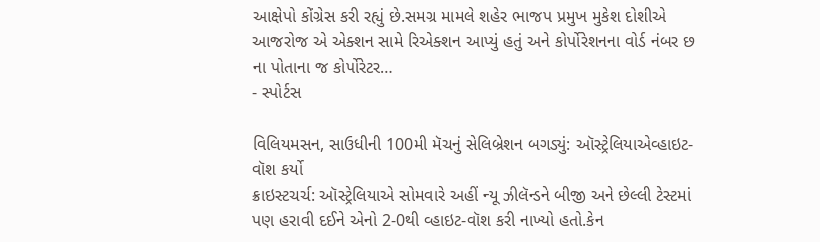આક્ષેપો કોંગ્રેસ કરી રહ્યું છે.સમગ્ર મામલે શહેર ભાજપ પ્રમુખ મુકેશ દોશીએ આજરોજ એ એક્શન સામે રિએક્શન આપ્યું હતું અને કોર્પોરેશનના વોર્ડ નંબર છ ના પોતાના જ કોર્પોરેટર…
- સ્પોર્ટસ

વિલિયમસન, સાઉધીની 100મી મૅચનું સેલિબ્રેશન બગડ્યું: ઑસ્ટ્રેલિયાએવ્હાઇટ-વૉશ કર્યો
ક્રાઇસ્ટચર્ચ: ઑસ્ટ્રેલિયાએ સોમવારે અહીં ન્યૂ ઝીલૅન્ડને બીજી અને છેલ્લી ટેસ્ટમાં પણ હરાવી દઈને એનો 2-0થી વ્હાઇટ-વૉશ કરી નાખ્યો હતો.કેન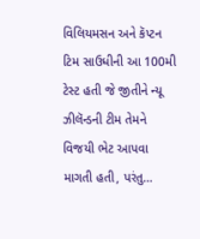વિલિયમસન અને કૅપ્ટન ટિમ સાઉધીની આ 100મી ટેસ્ટ હતી જે જીતીને ન્યૂ ઝીલૅન્ડની ટીમ તેમને વિજયી ભેટ આપવા માગતી હતી, પરંતુ…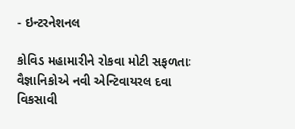- ઇન્ટરનેશનલ

કોવિડ મહામારીને રોકવા મોટી સફળતાઃ વૈજ્ઞાનિકોએ નવી એન્ટિવાયરલ દવા વિકસાવી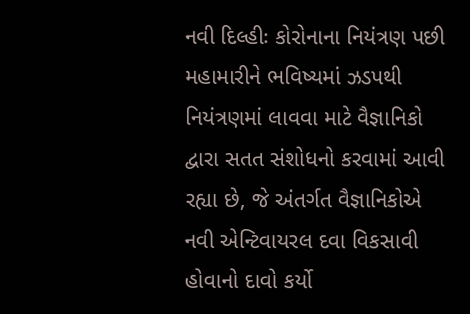નવી દિલ્હીઃ કોરોનાના નિયંત્રણ પછી મહામારીને ભવિષ્યમાં ઝડપથી નિયંત્રણમાં લાવવા માટે વૈજ્ઞાનિકો દ્વારા સતત સંશોધનો કરવામાં આવી રહ્યા છે, જે અંતર્ગત વૈજ્ઞાનિકોએ નવી એન્ટિવાયરલ દવા વિકસાવી હોવાનો દાવો કર્યો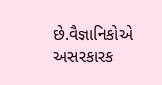છે.વૈજ્ઞાનિકોએ અસરકારક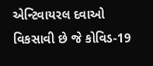એન્ટિવાયરલ દવાઓ વિકસાવી છે જે કોવિડ-19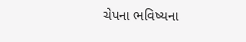ચેપના ભવિષ્યના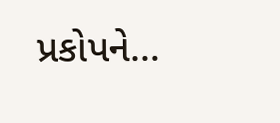પ્રકોપને…